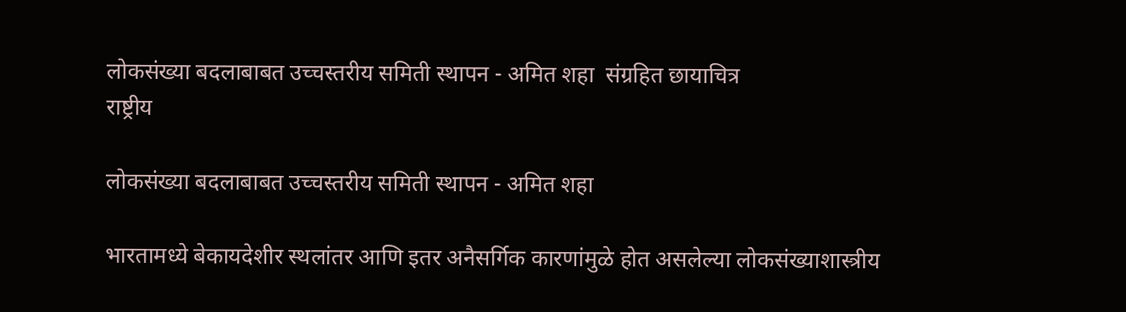लोकसंख्या बदलाबाबत उच्चस्तरीय समिती स्थापन - अमित शहा  संग्रहित छायाचित्र
राष्ट्रीय

लोकसंख्या बदलाबाबत उच्चस्तरीय समिती स्थापन - अमित शहा

भारतामध्ये बेकायदेशीर स्थलांतर आणि इतर अनैसर्गिक कारणांमुळे होत असलेल्या लोकसंख्याशास्त्रीय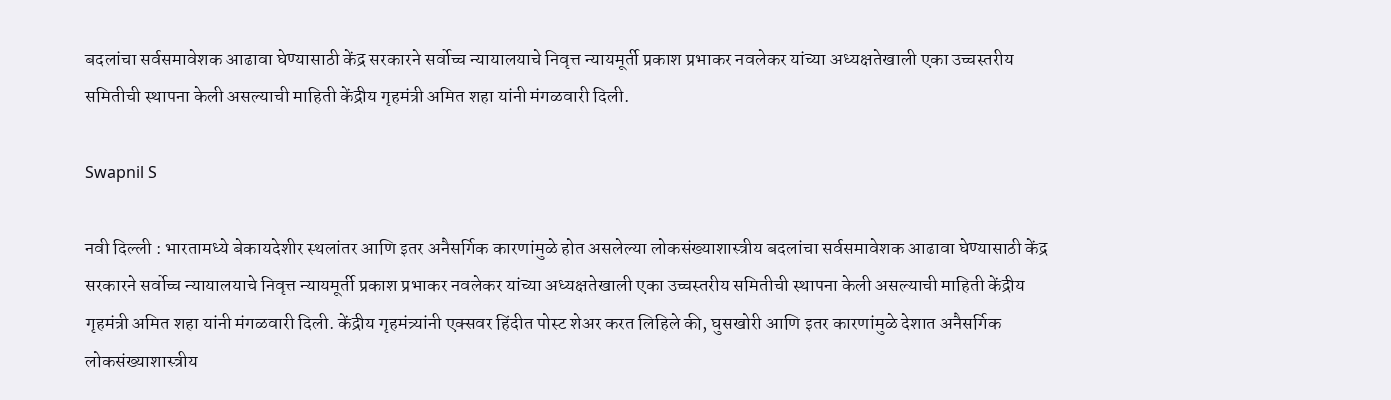बदलांचा सर्वसमावेशक आढावा घेण्यासाठी केंद्र सरकारने सर्वोच्च न्यायालयाचे निवृत्त न्यायमूर्ती प्रकाश प्रभाकर नवलेकर यांच्या अध्यक्षतेखाली एका उच्चस्तरीय समितीची स्थापना केली असल्याची माहिती केंद्रीय गृहमंत्री अमित शहा यांनी मंगळवारी दिली.

Swapnil S

नवी दिल्ली : भारतामध्ये बेकायदेशीर स्थलांतर आणि इतर अनैसर्गिक कारणांमुळे होत असलेल्या लोकसंख्याशास्त्रीय बदलांचा सर्वसमावेशक आढावा घेण्यासाठी केंद्र सरकारने सर्वोच्च न्यायालयाचे निवृत्त न्यायमूर्ती प्रकाश प्रभाकर नवलेकर यांच्या अध्यक्षतेखाली एका उच्चस्तरीय समितीची स्थापना केली असल्याची माहिती केंद्रीय गृहमंत्री अमित शहा यांनी मंगळवारी दिली. केंद्रीय गृहमंत्र्यांनी एक्सवर हिंदीत पोस्ट शेअर करत लिहिले की, घुसखोरी आणि इतर कारणांमुळे देशात अनैसर्गिक लोकसंख्याशास्त्रीय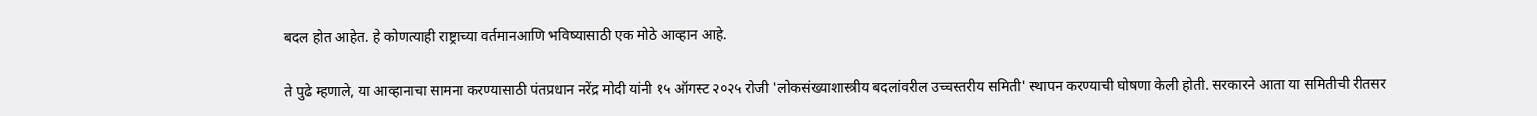बदल होत आहेत. हे कोणत्याही राष्ट्राच्या वर्तमानआणि भविष्यासाठी एक मोठे आव्हान आहे.

ते पुढे म्हणाले, या आव्हानाचा सामना करण्यासाठी पंतप्रधान नरेंद्र मोदी यांनी १५ ऑगस्ट २०२५ रोजी 'लोकसंख्याशास्त्रीय बदलांवरील उच्चस्तरीय समिती' स्थापन करण्याची घोषणा केली होती. सरकारने आता या समितीची रीतसर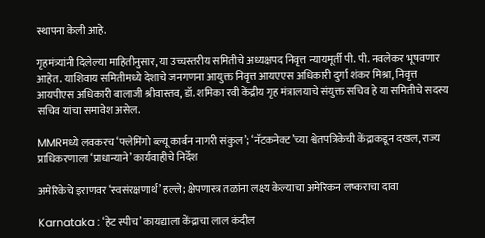स्थापना केली आहे.

गृहमंत्र्यांनी दिलेल्या माहितीनुसार, या उच्चस्तरीय समितीचे अध्यक्षपद निवृत्त न्यायमूर्ती पी. पी. नवलेकर भूषवणार आहेत. याशिवाय समितीमध्ये देशाचे जनगणना आयुक्त निवृत्त आयएएस अधिकारी दुर्गा शंकर मिश्रा, निवृत्त आयपीएस अधिकारी बालाजी श्रीवास्तव, डॉ. शमिका रवी केंद्रीय गृह मंत्रालयाचे संयुक्त सचिव हे या समितीचे सदस्य सचिव यांचा समावेश असेल.

MMRमध्ये लवकरच ‘फ्लेमिंगो ब्ल्यू कार्बन नागरी संकुल’; ‘नॅटकनेक्ट’च्या श्वेतपत्रिकेची केंद्राकडून दखल, राज्य प्राधिकरणाला ‘प्राधान्याने’ कार्यवाहीचे निर्देश

अमेरिकेचे इराणवर ‘स्वसंरक्षणार्थ’ हल्ले; क्षेपणास्त्र तळांना लक्ष्य केल्याचा अमेरिकन लष्कराचा दावा

Karnataka : ‘हेट स्पीच’ कायद्याला केंद्राचा लाल कंदील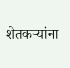शेतकऱ्यांना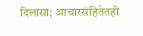दिलासा; आचारसंहितेतही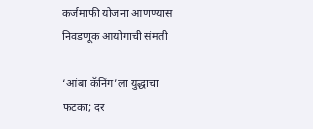कर्जमाफी योजना आणण्यास निवडणूक आयोगाची संमती

‘आंबा कॅनिंग’ला युद्धाचा फटका; दर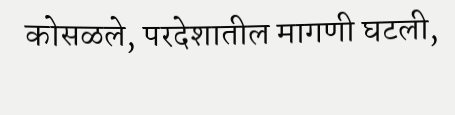कोसळले, परदेशातील मागणी घटली,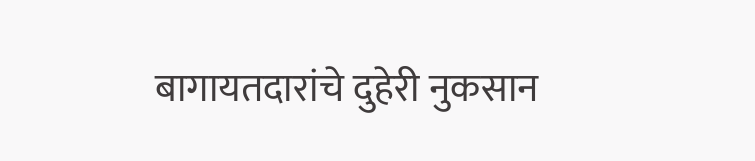बागायतदारांचे दुहेरी नुकसान